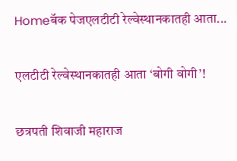Homeबॅक पेजएलटीटी रेल्वेस्थानकातही आता...

एलटीटी रेल्वेस्थानकातही आता ‘बोगी वोगी’!

छत्रपती शिवाजी महाराज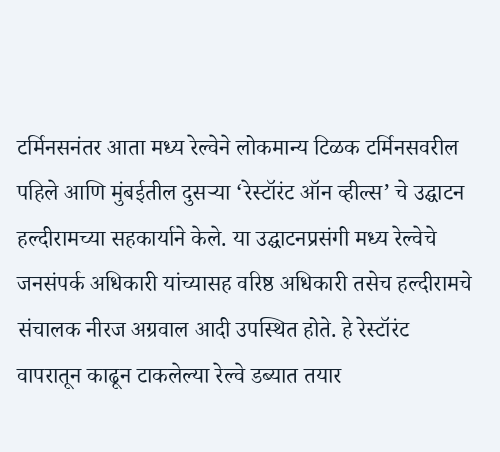टर्मिनसनंतर आता मध्य रेल्वेने लोकमान्य टिळक टर्मिनसवरील पहिले आणि मुंबईतील दुसऱ्या ‘रेस्टॉरंट ऑन व्हील्स’ चे उद्घाटन हल्दीरामच्या सहकार्याने केले. या उद्घाटनप्रसंगी मध्य रेल्वेचे जनसंपर्क अधिकारी यांच्यासह वरिष्ठ अधिकारी तसेच हल्दीरामचे संचालक नीरज अग्रवाल आदी उपस्थित होते. हे रेस्टॉरंट वापरातून काढून टाकलेल्या रेल्वे डब्यात तयार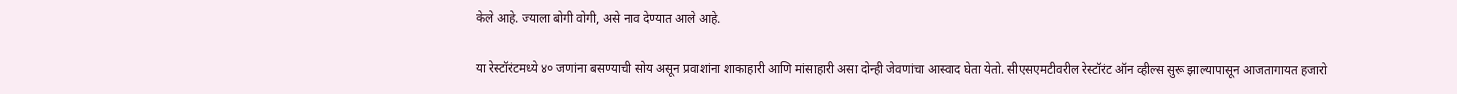केले आहे. ज्याला बोगी वोगी, असे नाव देण्यात आले आहे.

या रेस्टॉरंटमध्ये ४० जणांना बसण्याची सोय असून प्रवाशांना शाकाहारी आणि मांसाहारी असा दोन्ही जेवणांचा आस्वाद घेता येतो. सीएसएमटीवरील रेस्टॉरंट ऑन व्हील्स सुरू झाल्यापासून आजतागायत हजारो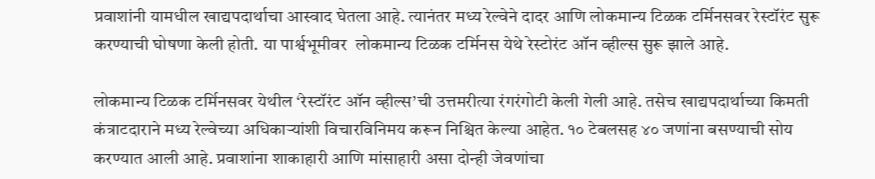प्रवाशांनी यामधील खाद्यपदार्थाचा आस्वाद घेतला आहे. त्यानंतर मध्य रेल्वेने दादर आणि लोकमान्य टिळक टर्मिनसवर रेस्टॉरंट सुरू करण्याची घोषणा केली होती. या पार्श्वभूमीवर  लोकमान्य टिळक टर्मिनस येथे रेस्टोरंट ऑन व्हील्स सुरू झाले आहे.

लोकमान्य टिळक टर्मिनसवर येथील ‘रेस्टॉरंट ऑन व्हील्स’ची उत्तमरीत्या रंगरंगोटी केली गेली आहे. तसेच खाद्यपदार्थाच्या किमती कंत्राटदाराने मध्य रेल्वेच्या अधिकाऱ्यांशी विचारविनिमय करून निश्चित केल्या आहेत. १० टेबलसह ४० जणांना बसण्याची सोय करण्यात आली आहे. प्रवाशांना शाकाहारी आणि मांसाहारी असा दोन्ही जेवणांचा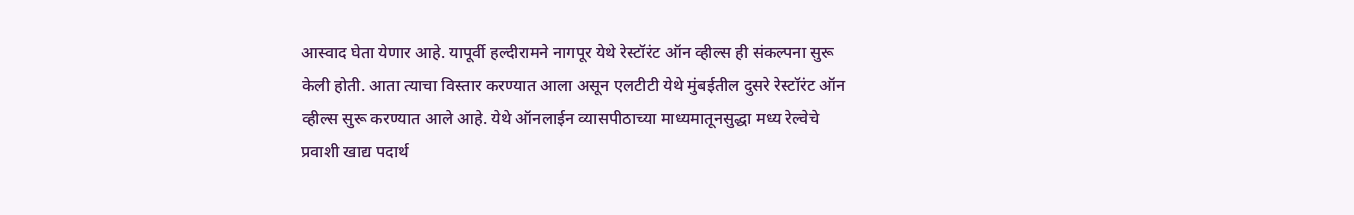आस्वाद घेता येणार आहे. यापूर्वी हल्दीरामने नागपूर येथे रेस्टॉरंट ऑन व्हील्स ही संकल्पना सुरू केली होती. आता त्याचा विस्तार करण्यात आला असून एलटीटी येथे मुंबईतील दुसरे रेस्टॉरंट ऑन व्हील्स सुरू करण्यात आले आहे. येथे ऑनलाईन व्यासपीठाच्या माध्यमातूनसुद्धा मध्य रेल्वेचे प्रवाशी खाद्य पदार्थ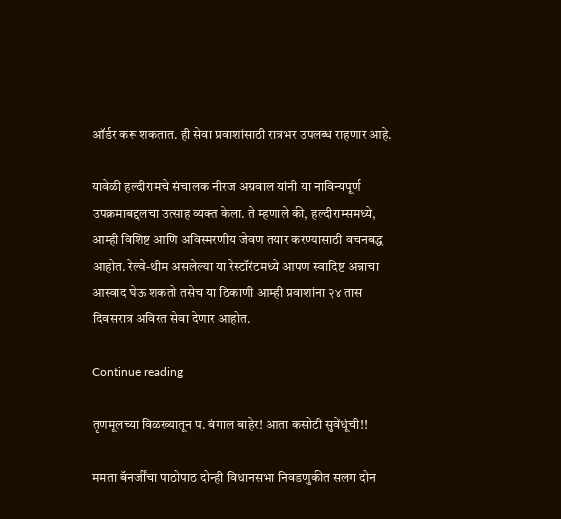ऑर्डर करू शकतात. ही सेवा प्रवाशांसाठी रात्रभर उपलब्ध राहणार आहे.

यावेळी हल्दीरामचे संचालक नीरज अग्रवाल यांनी या नाविन्यपूर्ण उपक्रमाबद्दलचा उत्साह व्यक्त केला. ते म्हणाले की, हल्दीराम्समध्ये, आम्ही विशिष्ट आणि अविस्मरणीय जेवण तयार करण्यासाठी वचनबद्ध आहोत. रेल्वे-थीम असलेल्या या रेस्टॉरंटमध्ये आपण स्वादिष्ट अन्नाचा आस्वाद घेऊ शकतो तसेच या ठिकाणी आम्ही प्रवाशांना २४ तास दिवसरात्र अविरत सेवा देणार आहोत.

Continue reading

तृणमूलच्या विळख्यातून प. बंगाल बाहेर! आता कसोटी सुवेंधूंची!!

ममता बॅनर्जींचा पाठोपाठ दोन्ही विधानसभा निवडणुकीत सलग दोन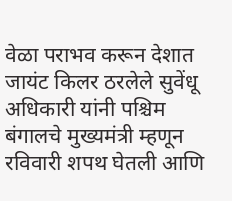वेळा पराभव करून देशात जायंट किलर ठरलेले सुवेंधू अधिकारी यांनी पश्चिम बंगालचे मुख्यमंत्री म्हणून रविवारी शपथ घेतली आणि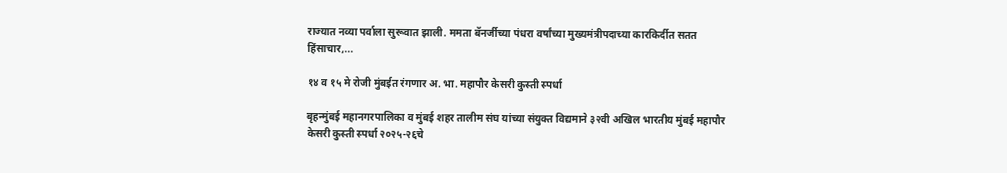राज्यात नव्या पर्वाला सुरूवात झाली. ममता बॅनर्जीच्या पंधरा वर्षांच्या मुख्यमंत्रीपदाच्या कारकिर्दीत सतत हिंसाचार,...

१४ व १५ मे रोजी मुंबईत रंगणार अ. भा. महापौर केसरी कुस्ती स्पर्धा

बृहन्मुंबई महानगरपालिका व मुंबई शहर तालीम संघ यांच्या संयुक्त विद्यमाने ३२वी अखिल भारतीय मुंबई महापौर केसरी कुस्ती स्पर्धा २०२५-२६चे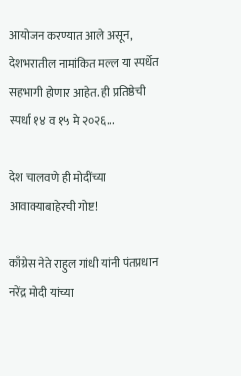आयोजन करण्यात आले असून, देशभरातील नामांकित मल्ल या स्पर्धेत सहभागी होणार आहेत. ही प्रतिष्ठेची स्पर्धा १४ व १५ मे २०२६...

देश चालवणे ही मोदींच्या आवाक्याबाहेरची गोष्ट!

काँग्रेस नेते राहुल गांधी यांनी पंतप्रधान नरेंद्र मोदी यांच्या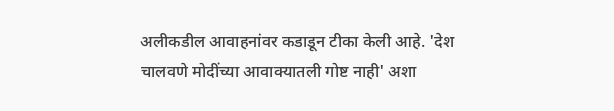अलीकडील आवाहनांवर कडाडून टीका केली आहे. 'देश चालवणे मोदींच्या आवाक्यातली गोष्ट नाही' अशा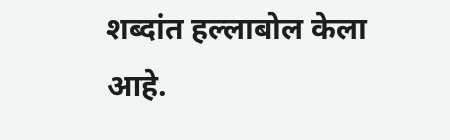शब्दांत हल्लाबोल केला आहे.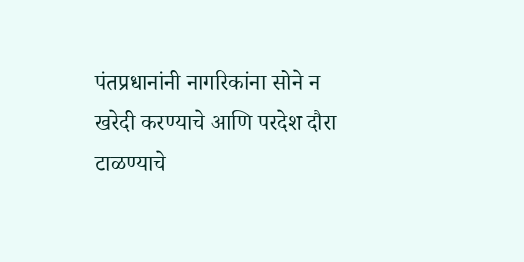पंतप्रधानांनी नागरिकांना सोने न खरेदी करण्याचे आणि परदेश दौरा टाळण्याचे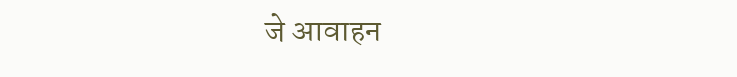जे आवाहन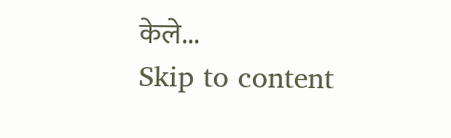केले...
Skip to content